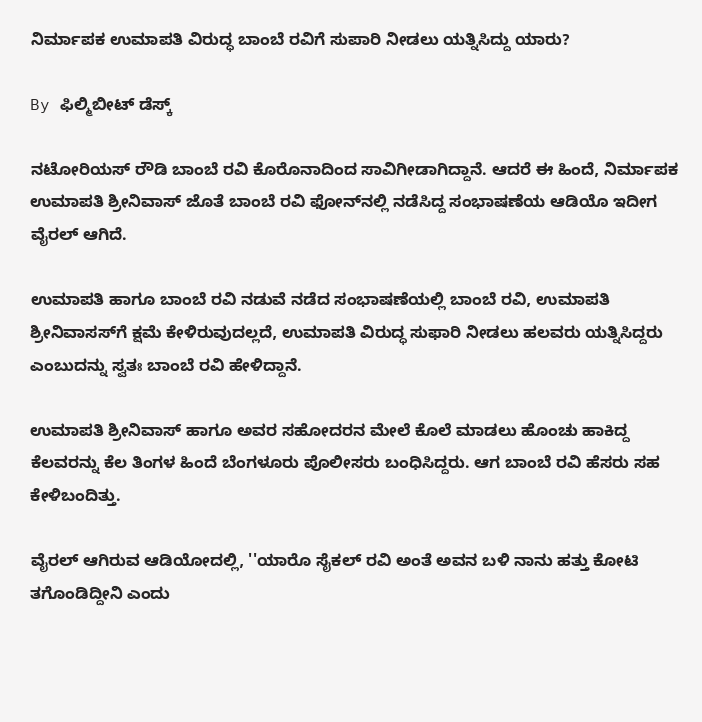ನಿರ್ಮಾಪಕ ಉಮಾಪತಿ ವಿರುದ್ಧ ಬಾಂಬೆ ರವಿಗೆ ಸುಪಾರಿ ನೀಡಲು ಯತ್ನಿಸಿದ್ದು ಯಾರು?

By ಫಿಲ್ಮಿಬೀಟ್ ಡೆಸ್ಕ್

ನಟೋರಿಯಸ್ ರೌಡಿ ಬಾಂಬೆ ರವಿ ಕೊರೊನಾದಿಂದ ಸಾವಿಗೀಡಾಗಿದ್ದಾನೆ. ಆದರೆ ಈ ಹಿಂದೆ, ನಿರ್ಮಾಪಕ ಉಮಾಪತಿ ಶ್ರೀನಿವಾಸ್‌ ಜೊತೆ ಬಾಂಬೆ ರವಿ ಫೋನ್‌ನಲ್ಲಿ ನಡೆಸಿದ್ದ ಸಂಭಾಷಣೆಯ ಆಡಿಯೊ ಇದೀಗ ವೈರಲ್ ಆಗಿದೆ.

ಉಮಾಪತಿ ಹಾಗೂ ಬಾಂಬೆ ರವಿ ನಡುವೆ ನಡೆದ ಸಂಭಾಷಣೆಯಲ್ಲಿ ಬಾಂಬೆ ರವಿ, ಉಮಾಪತಿ ಶ್ರೀನಿವಾಸಸ್‌ಗೆ ಕ್ಷಮೆ ಕೇಳಿರುವುದಲ್ಲದೆ, ಉಮಾಪತಿ ವಿರುದ್ಧ ಸುಫಾರಿ ನೀಡಲು ಹಲವರು ಯತ್ನಿಸಿದ್ದರು ಎಂಬುದನ್ನು ಸ್ವತಃ ಬಾಂಬೆ ರವಿ ಹೇಳಿದ್ದಾನೆ.

ಉಮಾಪತಿ ಶ್ರೀನಿವಾಸ್ ಹಾಗೂ ಅವರ ಸಹೋದರನ ಮೇಲೆ ಕೊಲೆ ಮಾಡಲು ಹೊಂಚು ಹಾಕಿದ್ದ ಕೆಲವರನ್ನು ಕೆಲ ತಿಂಗಳ ಹಿಂದೆ ಬೆಂಗಳೂರು ಪೊಲೀಸರು ಬಂಧಿಸಿದ್ದರು. ಆಗ ಬಾಂಬೆ ರವಿ ಹೆಸರು ಸಹ ಕೇಳಿಬಂದಿತ್ತು.

ವೈರಲ್ ಆಗಿರುವ ಆಡಿಯೋದಲ್ಲಿ, ''ಯಾರೊ ಸೈಕಲ್ ರವಿ ಅಂತೆ ಅವನ ಬಳಿ ನಾನು ಹತ್ತು ಕೋಟಿ ತಗೊಂಡಿದ್ದೀನಿ ಎಂದು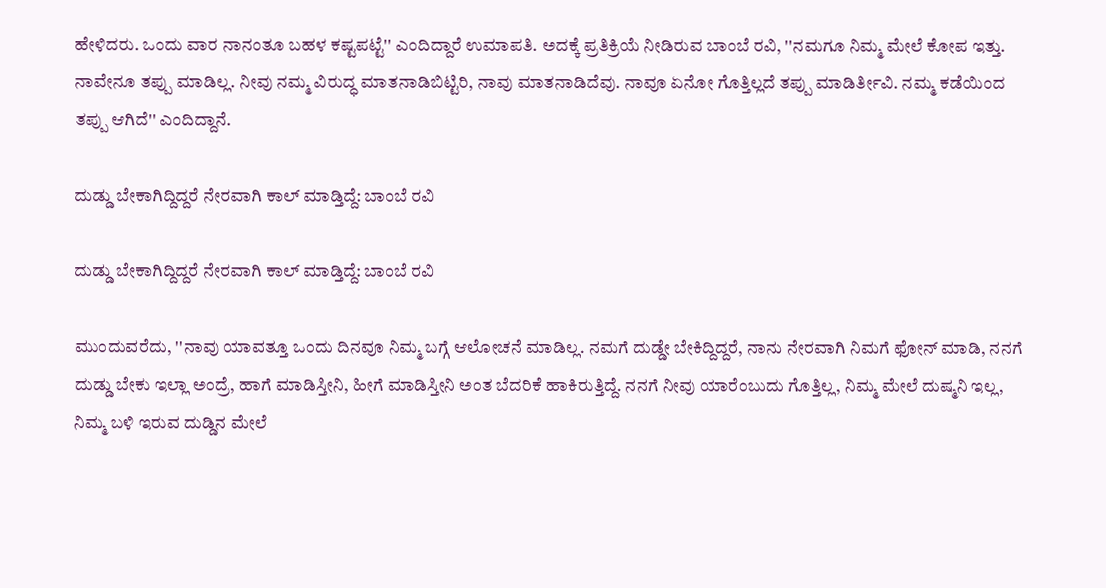ಹೇಳಿದರು. ಒಂದು ವಾರ ನಾನಂತೂ ಬಹಳ ಕಷ್ಟಪಟ್ಟೆ'' ಎಂದಿದ್ದಾರೆ ಉಮಾಪತಿ. ಅದಕ್ಕೆ ಪ್ರತಿಕ್ರಿಯೆ ನೀಡಿರುವ ಬಾಂಬೆ ರವಿ, ''ನಮಗೂ ನಿಮ್ಮ ಮೇಲೆ ಕೋಪ ಇತ್ತು. ನಾವೇನೂ ತಪ್ಪು ಮಾಡಿಲ್ಲ. ನೀವು ನಮ್ಮ ವಿರುದ್ಧ ಮಾತನಾಡಿಬಿಟ್ಟಿರಿ, ನಾವು ಮಾತನಾಡಿದೆವು. ನಾವೂ ಏನೋ ಗೊತ್ತಿಲ್ಲದೆ ತಪ್ಪು ಮಾಡಿರ್ತೀವಿ. ನಮ್ಮ ಕಡೆಯಿಂದ ತಪ್ಪು ಆಗಿದೆ'' ಎಂದಿದ್ದಾನೆ.

ದುಡ್ಡು ಬೇಕಾಗಿದ್ದಿದ್ದರೆ ನೇರವಾಗಿ ಕಾಲ್ ಮಾಡ್ತಿದ್ದೆ: ಬಾಂಬೆ ರವಿ

ದುಡ್ಡು ಬೇಕಾಗಿದ್ದಿದ್ದರೆ ನೇರವಾಗಿ ಕಾಲ್ ಮಾಡ್ತಿದ್ದೆ: ಬಾಂಬೆ ರವಿ

ಮುಂದುವರೆದು, ''ನಾವು ಯಾವತ್ತೂ ಒಂದು ದಿನವೂ ನಿಮ್ಮ ಬಗ್ಗೆ ಆಲೋಚನೆ ಮಾಡಿಲ್ಲ. ನಮಗೆ ದುಡ್ಡೇ ಬೇಕಿದ್ದಿದ್ದರೆ, ನಾನು ನೇರವಾಗಿ ನಿಮಗೆ ಫೋನ್ ಮಾಡಿ, ನನಗೆ ದುಡ್ಡು ಬೇಕು ಇಲ್ಲಾ ಅಂದ್ರೆ, ಹಾಗೆ ಮಾಡಿಸ್ತೀನಿ, ಹೀಗೆ ಮಾಡಿಸ್ತೀನಿ ಅಂತ ಬೆದರಿಕೆ ಹಾಕಿರುತ್ತಿದ್ದೆ. ನನಗೆ ನೀವು ಯಾರೆಂಬುದು ಗೊತ್ತಿಲ್ಲ, ನಿಮ್ಮ ಮೇಲೆ ದುಷ್ಮನಿ ಇಲ್ಲ, ನಿಮ್ಮ ಬಳಿ ಇರುವ ದುಡ್ಡಿನ ಮೇಲೆ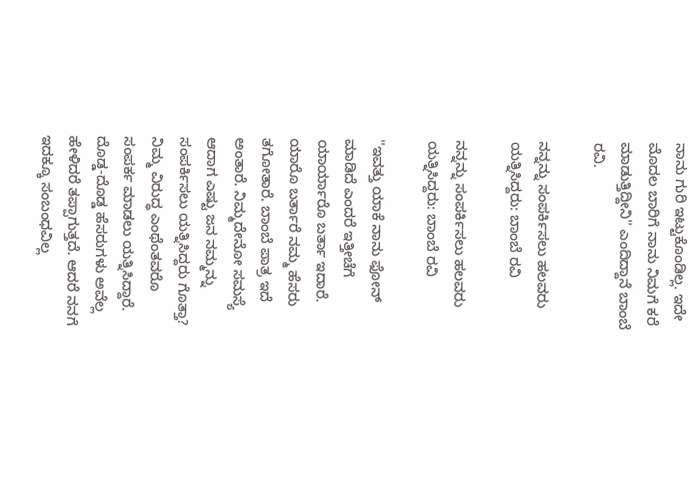ನಾನು ಗುರಿ ಇಟ್ಟುಕೊಂಡಿಲ್ಲ. ಇದೇ ಮೊದಲ ಬಾರಿಗೆ ನಾನು ನಿಮಗೆ ಕರೆ ಮಾಡುತ್ತಿದ್ದೀನಿ'' ಎಂದಿದ್ದಾನೆ ಬಾಂಬೆ ರವಿ.

ನನ್ನನ್ನು ಸಂಪರ್ಕಿಸಲು ಹಲವರು ಯತ್ನಿಸಿದ್ದರು: ಬಾಂಬೆ ರವಿ

ನನ್ನನ್ನು ಸಂಪರ್ಕಿಸಲು ಹಲವರು ಯತ್ನಿಸಿದ್ದರು: ಬಾಂಬೆ ರವಿ

''ಇವತ್ತು ಯಾಕೆ ನಾನು ಫೋನ್ ಮಾಡಿದೆ ಎಂದರೆ ಇತ್ತೀಚೆಗೆ ಯಾರ್ಯಾರೊ ಬರ್ತಾ ಇದಾರೆ. ಯಾರೊ ಬರ್ತಾರೆ ನಮ್ಮ ಹೆಸರು ತಗೋತಾರೆ. ಬಾಂಬೆ ಪಾತ್ರ ಇದೆ ಅಂತಾರೆ. ನಿಮ್ಮದೇನೋ ಸಮಸ್ಯೆ ಆದಾಗ ಎಷ್ಟು ಜನ ನಮ್ಮನ್ನು ಸಂಪರ್ಕಿಸಲು ಯತ್ನಿಸಿದ್ದರು ಗೊತ್ತಾ? ನಿಮ್ಮ ವಿರುದ್ಧ ಎಂಥೆಂತವರೊ ಸಂಪರ್ಕ ಮಾಡಲು ಯತ್ನಿಸಿದ್ದಾರೆ. ದೊಡ್ಡ-ದೊಡ್ಡ ಹೆಸರುಗಳು ಅವೆಲ್ಲ ಹೇಳಿದರೆ ತಪ್ಪಾಗುತ್ತದೆ. ಆದರೆ ನನಗೆ ಇದಕ್ಕೂ ಸಂಬಂಧವಿಲ್ಲ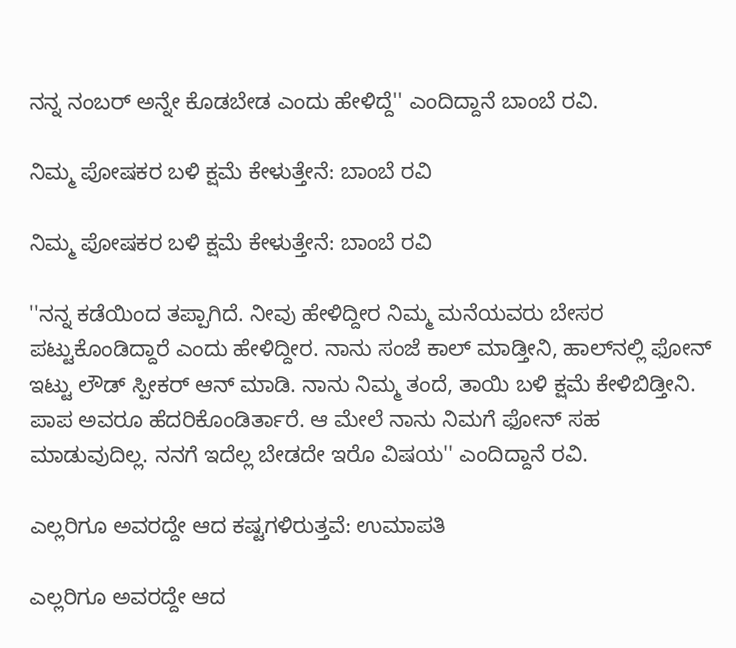ನನ್ನ ನಂಬರ್‌ ಅನ್ನೇ ಕೊಡಬೇಡ ಎಂದು ಹೇಳಿದ್ದೆ'' ಎಂದಿದ್ದಾನೆ ಬಾಂಬೆ ರವಿ.

ನಿಮ್ಮ ಪೋಷಕರ ಬಳಿ ಕ್ಷಮೆ ಕೇಳುತ್ತೇನೆ: ಬಾಂಬೆ ರವಿ

ನಿಮ್ಮ ಪೋಷಕರ ಬಳಿ ಕ್ಷಮೆ ಕೇಳುತ್ತೇನೆ: ಬಾಂಬೆ ರವಿ

''ನನ್ನ ಕಡೆಯಿಂದ ತಪ್ಪಾಗಿದೆ. ನೀವು ಹೇಳಿದ್ದೀರ ನಿಮ್ಮ ಮನೆಯವರು ಬೇಸರ ಪಟ್ಟುಕೊಂಡಿದ್ದಾರೆ ಎಂದು ಹೇಳಿದ್ದೀರ. ನಾನು ಸಂಜೆ ಕಾಲ್ ಮಾಡ್ತೀನಿ, ಹಾಲ್‌ನಲ್ಲಿ ಫೋನ್ ಇಟ್ಟು ಲೌಡ್‌ ಸ್ಪೀಕರ್ ಆನ್ ಮಾಡಿ. ನಾನು ನಿಮ್ಮ ತಂದೆ, ತಾಯಿ ಬಳಿ ಕ್ಷಮೆ ಕೇಳಿಬಿಡ್ತೀನಿ. ಪಾಪ ಅವರೂ ಹೆದರಿಕೊಂಡಿರ್ತಾರೆ. ಆ ಮೇಲೆ ನಾನು ನಿಮಗೆ ಫೋನ್ ಸಹ ಮಾಡುವುದಿಲ್ಲ. ನನಗೆ ಇದೆಲ್ಲ ಬೇಡದೇ ಇರೊ ವಿಷಯ'' ಎಂದಿದ್ದಾನೆ ರವಿ.

ಎಲ್ಲರಿಗೂ ಅವರದ್ದೇ ಆದ ಕಷ್ಟಗಳಿರುತ್ತವೆ: ಉಮಾಪತಿ

ಎಲ್ಲರಿಗೂ ಅವರದ್ದೇ ಆದ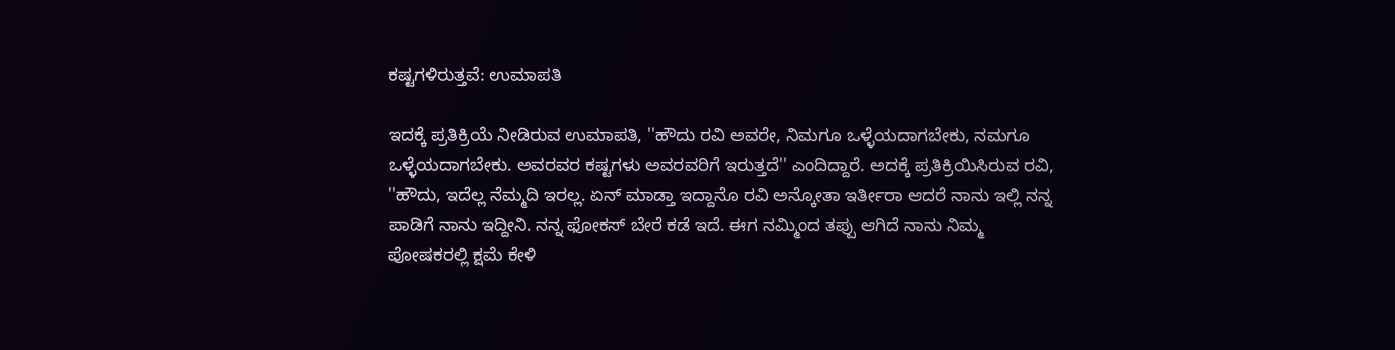ಕಷ್ಟಗಳಿರುತ್ತವೆ: ಉಮಾಪತಿ

ಇದಕ್ಕೆ ಪ್ರತಿಕ್ರಿಯೆ ನೀಡಿರುವ ಉಮಾಪತಿ, ''ಹೌದು ರವಿ ಅವರೇ, ನಿಮಗೂ ಒಳ್ಳೆಯದಾಗಬೇಕು, ನಮಗೂ ಒಳ್ಳೆಯದಾಗಬೇಕು. ಅವರವರ ಕಷ್ಟಗಳು ಅವರವರಿಗೆ ಇರುತ್ತದೆ'' ಎಂದಿದ್ದಾರೆ. ಅದಕ್ಕೆ ಪ್ರತಿಕ್ರಿಯಿಸಿರುವ ರವಿ, ''ಹೌದು, ಇದೆಲ್ಲ ನೆಮ್ಮದಿ ಇರಲ್ಲ. ಏನ್ ಮಾಡ್ತಾ ಇದ್ದಾನೊ ರವಿ ಅನ್ಕೋತಾ ಇರ್ತೀರಾ ಆದರೆ ನಾನು ಇಲ್ಲಿ ನನ್ನ ಪಾಡಿಗೆ ನಾನು ಇದ್ದೀನಿ. ನನ್ನ ಫೋಕಸ್ ಬೇರೆ ಕಡೆ ಇದೆ. ಈಗ ನಮ್ಮಿಂದ ತಪ್ಪು ಆಗಿದೆ ನಾನು ನಿಮ್ಮ ಪೋಷಕರಲ್ಲಿ ಕ್ಷಮೆ ಕೇಳಿ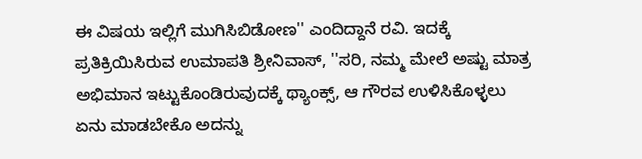ಈ ವಿಷಯ ಇಲ್ಲಿಗೆ ಮುಗಿಸಿಬಿಡೋಣ'' ಎಂದಿದ್ದಾನೆ ರವಿ. ಇದಕ್ಕೆ ಪ್ರತಿಕ್ರಿಯಿಸಿರುವ ಉಮಾಪತಿ ಶ್ರೀನಿವಾಸ್, ''ಸರಿ, ನಮ್ಮ ಮೇಲೆ ಅಷ್ಟು ಮಾತ್ರ ಅಭಿಮಾನ ಇಟ್ಟುಕೊಂಡಿರುವುದಕ್ಕೆ ಥ್ಯಾಂಕ್ಸ್, ಆ ಗೌರವ ಉಳಿಸಿಕೊಳ್ಳಲು ಏನು ಮಾಡಬೇಕೊ ಅದನ್ನು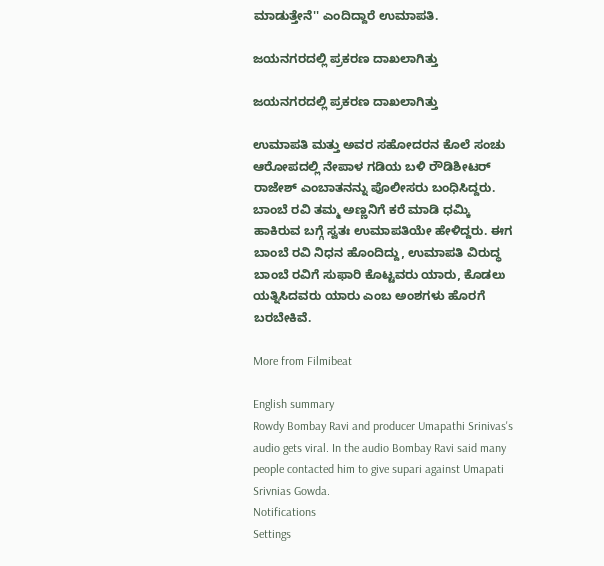ಮಾಡುತ್ತೇನೆ'' ಎಂದಿದ್ದಾರೆ ಉಮಾಪತಿ.

ಜಯನಗರದಲ್ಲಿ ಪ್ರಕರಣ ದಾಖಲಾಗಿತ್ತು

ಜಯನಗರದಲ್ಲಿ ಪ್ರಕರಣ ದಾಖಲಾಗಿತ್ತು

ಉಮಾಪತಿ ಮತ್ತು ಅವರ ಸಹೋದರನ ಕೊಲೆ ಸಂಚು ಆರೋಪದಲ್ಲಿ ನೇಪಾಳ ಗಡಿಯ ಬಳಿ ರೌಡಿಶೀಟರ್ ರಾಜೇಶ್ ಎಂಬಾತನನ್ನು ಪೊಲೀಸರು ಬಂಧಿಸಿದ್ದರು. ಬಾಂಬೆ ರವಿ ತಮ್ಮ ಅಣ್ಣನಿಗೆ ಕರೆ ಮಾಡಿ ಧಮ್ಕಿ ಹಾಕಿರುವ ಬಗ್ಗೆ ಸ್ವತಃ ಉಮಾಪತಿಯೇ ಹೇಳಿದ್ದರು. ಈಗ ಬಾಂಬೆ ರವಿ ನಿಧನ ಹೊಂದಿದ್ದು, ಉಮಾಪತಿ ವಿರುದ್ಧ ಬಾಂಬೆ ರವಿಗೆ ಸುಫಾರಿ ಕೊಟ್ಟವರು ಯಾರು, ಕೊಡಲು ಯತ್ನಿಸಿದವರು ಯಾರು ಎಂಬ ಅಂಶಗಳು ಹೊರಗೆ ಬರಬೇಕಿವೆ.

More from Filmibeat

English summary
Rowdy Bombay Ravi and producer Umapathi Srinivas's audio gets viral. In the audio Bombay Ravi said many people contacted him to give supari against Umapati Srivnias Gowda.
Notifications
Settings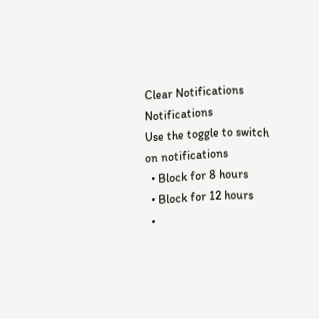Clear Notifications
Notifications
Use the toggle to switch on notifications
  • Block for 8 hours
  • Block for 12 hours
  •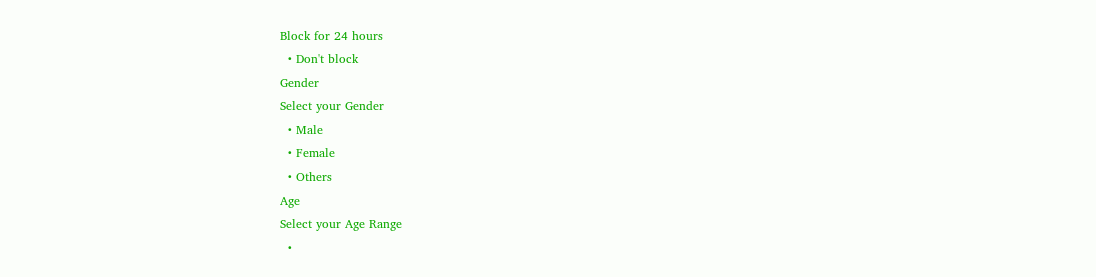Block for 24 hours
  • Don't block
Gender
Select your Gender
  • Male
  • Female
  • Others
Age
Select your Age Range
  •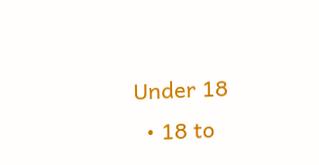Under 18
  • 18 to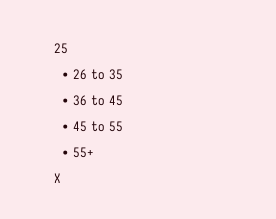25
  • 26 to 35
  • 36 to 45
  • 45 to 55
  • 55+
X